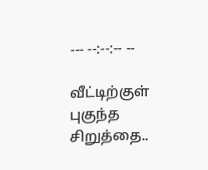--- --:--:-- --

வீட்டிற்குள் புகுந்த சிறுத்தை..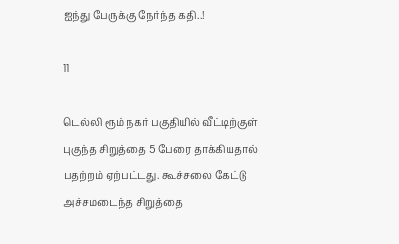ஐந்து பேருக்கு நேர்ந்த கதி..!

11

டெல்லி ரூம் நகர் பகுதியில் வீட்டிற்குள் புகுந்த சிறுத்தை 5 பேரை தாக்கியதால் பதற்றம் ஏற்பட்டது. கூச்சலை கேட்டு அச்சமடைந்த சிறுத்தை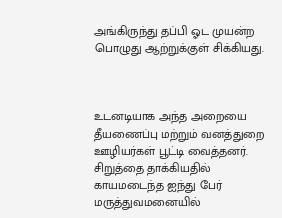அங்கிருந்து தப்பி ஓட முயன்ற பொழுது ஆற்றுக்குள் சிக்கியது.



உடனடியாக அந்த அறையை தீயணைப்பு மற்றும் வனத்துறை ஊழியர்கள் பூட்டி வைத்தனர். சிறுத்தை தாக்கியதில் காயமடைந்த ஐந்து பேர் மருத்துவமனையில்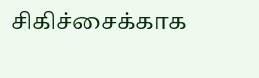சிகிச்சைக்காக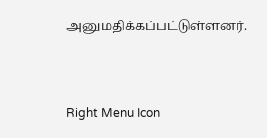அனுமதிக்கப்பட்டுள்ளனர்.



Right Menu Icon